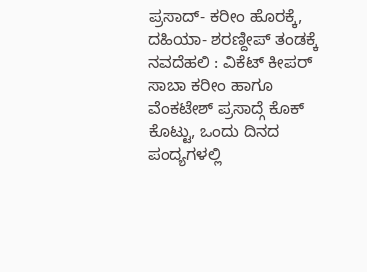ಪ್ರಸಾದ್- ಕರೀಂ ಹೊರಕ್ಕೆ, ದಹಿಯಾ- ಶರಣ್ದೀಪ್ ತಂಡಕ್ಕೆ
ನವದೆಹಲಿ : ವಿಕೆಟ್ ಕೀಪರ್ ಸಾಬಾ ಕರೀಂ ಹಾಗೂ ವೆಂಕಟೇಶ್ ಪ್ರಸಾದ್ಗೆ ಕೊಕ್ ಕೊಟ್ಟು, ಒಂದು ದಿನದ ಪಂದ್ಯಗಳಲ್ಲಿ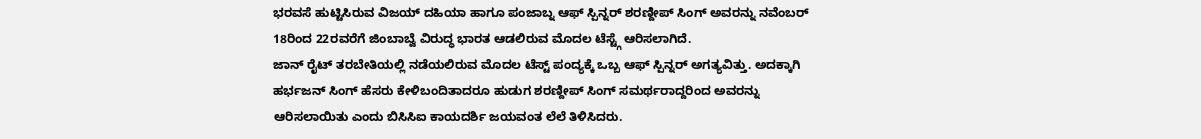ಭರವಸೆ ಹುಟ್ಟಿಸಿರುವ ವಿಜಯ್ ದಹಿಯಾ ಹಾಗೂ ಪಂಜಾಬ್ನ ಆಫ್ ಸ್ಪಿನ್ನರ್ ಶರಣ್ದೀಪ್ ಸಿಂಗ್ ಅವರನ್ನು ನವೆಂಬರ್ 18ರಿಂದ 22ರವರೆಗೆ ಜಿಂಬಾಬ್ವೆ ವಿರುದ್ಧ ಭಾರತ ಆಡಲಿರುವ ಮೊದಲ ಟೆಸ್ಟ್ಗೆ ಆರಿಸಲಾಗಿದೆ.
ಜಾನ್ ರೈಟ್ ತರಬೇತಿಯಲ್ಲಿ ನಡೆಯಲಿರುವ ಮೊದಲ ಟೆಸ್ಟ್ ಪಂದ್ಯಕ್ಕೆ ಒಬ್ಬ ಆಫ್ ಸ್ಪಿನ್ನರ್ ಅಗತ್ಯವಿತ್ತು. ಅದಕ್ಕಾಗಿ ಹರ್ಭಜನ್ ಸಿಂಗ್ ಹೆಸರು ಕೇಳಿಬಂದಿತಾದರೂ ಹುಡುಗ ಶರಣ್ದೀಪ್ ಸಿಂಗ್ ಸಮರ್ಥರಾದ್ದರಿಂದ ಅವರನ್ನು ಆರಿಸಲಾಯಿತು ಎಂದು ಬಿಸಿಸಿಐ ಕಾಯದರ್ಶಿ ಜಯವಂತ ಲೆಲೆ ತಿಳಿಸಿದರು.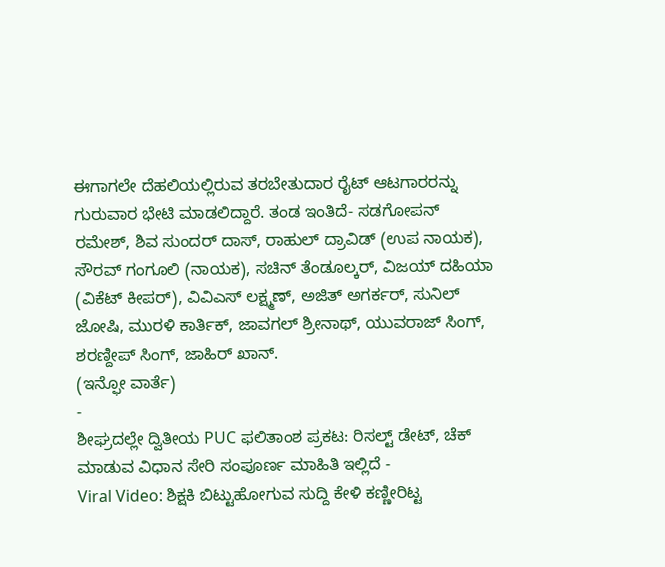ಈಗಾಗಲೇ ದೆಹಲಿಯಲ್ಲಿರುವ ತರಬೇತುದಾರ ರೈಟ್ ಆಟಗಾರರನ್ನು ಗುರುವಾರ ಭೇಟಿ ಮಾಡಲಿದ್ದಾರೆ. ತಂಡ ಇಂತಿದೆ- ಸಡಗೋಪನ್ ರಮೇಶ್, ಶಿವ ಸುಂದರ್ ದಾಸ್, ರಾಹುಲ್ ದ್ರಾವಿಡ್ (ಉಪ ನಾಯಕ), ಸೌರವ್ ಗಂಗೂಲಿ (ನಾಯಕ), ಸಚಿನ್ ತೆಂಡೂಲ್ಕರ್, ವಿಜಯ್ ದಹಿಯಾ (ವಿಕೆಟ್ ಕೀಪರ್), ವಿವಿಎಸ್ ಲಕ್ಷ್ಮಣ್, ಅಜಿತ್ ಅಗರ್ಕರ್, ಸುನಿಲ್ ಜೋಷಿ, ಮುರಳಿ ಕಾರ್ತಿಕ್, ಜಾವಗಲ್ ಶ್ರೀನಾಥ್, ಯುವರಾಜ್ ಸಿಂಗ್, ಶರಣ್ದೀಪ್ ಸಿಂಗ್, ಜಾಹಿರ್ ಖಾನ್.
(ಇನ್ಫೋ ವಾರ್ತೆ)
-
ಶೀಘ್ರದಲ್ಲೇ ದ್ವಿತೀಯ PUC ಫಲಿತಾಂಶ ಪ್ರಕಟ: ರಿಸಲ್ಟ್ ಡೇಟ್, ಚೆಕ್ ಮಾಡುವ ವಿಧಾನ ಸೇರಿ ಸಂಪೂರ್ಣ ಮಾಹಿತಿ ಇಲ್ಲಿದೆ -
Viral Video: ಶಿಕ್ಷಕಿ ಬಿಟ್ಟುಹೋಗುವ ಸುದ್ದಿ ಕೇಳಿ ಕಣ್ಣೀರಿಟ್ಟ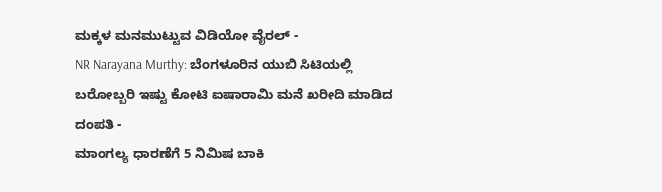ಮಕ್ಕಳ ಮನಮುಟ್ಟುವ ವಿಡಿಯೋ ವೈರಲ್ -
NR Narayana Murthy: ಬೆಂಗಳೂರಿನ ಯುಬಿ ಸಿಟಿಯಲ್ಲಿ ಬರೋಬ್ಬರಿ ಇಷ್ಟು ಕೋಟಿ ಐಷಾರಾಮಿ ಮನೆ ಖರೀದಿ ಮಾಡಿದ ದಂಪತಿ -
ಮಾಂಗಲ್ಯ ಧಾರಣೆಗೆ 5 ನಿಮಿಷ ಬಾಕಿ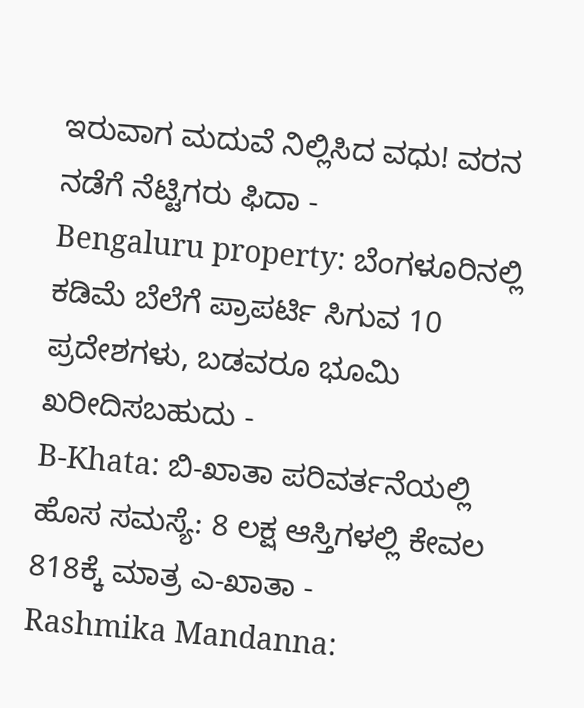ಇರುವಾಗ ಮದುವೆ ನಿಲ್ಲಿಸಿದ ವಧು! ವರನ ನಡೆಗೆ ನೆಟ್ಟಿಗರು ಫಿದಾ -
Bengaluru property: ಬೆಂಗಳೂರಿನಲ್ಲಿ ಕಡಿಮೆ ಬೆಲೆಗೆ ಪ್ರಾಪರ್ಟಿ ಸಿಗುವ 10 ಪ್ರದೇಶಗಳು, ಬಡವರೂ ಭೂಮಿ ಖರೀದಿಸಬಹುದು -
B-Khata: ಬಿ-ಖಾತಾ ಪರಿವರ್ತನೆಯಲ್ಲಿ ಹೊಸ ಸಮಸ್ಯೆ: 8 ಲಕ್ಷ ಆಸ್ತಿಗಳಲ್ಲಿ ಕೇವಲ 818ಕ್ಕೆ ಮಾತ್ರ ಎ-ಖಾತಾ -
Rashmika Mandanna: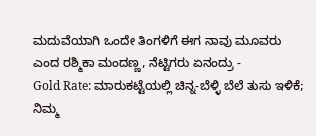ಮದುವೆಯಾಗಿ ಒಂದೇ ತಿಂಗಳಿಗೆ ಈಗ ನಾವು ಮೂವರು ಎಂದ ರಶ್ಮಿಕಾ ಮಂದಣ್ಣ, ನೆಟ್ಟಿಗರು ಏನಂದ್ರು -
Gold Rate: ಮಾರುಕಟ್ಟೆಯಲ್ಲಿ ಚಿನ್ನ-ಬೆಳ್ಳಿ ಬೆಲೆ ತುಸು ಇಳಿಕೆ; ನಿಮ್ಮ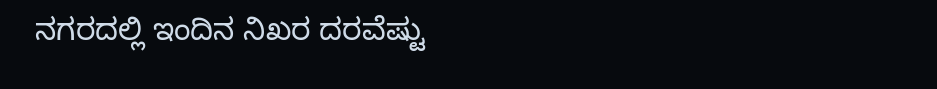ನಗರದಲ್ಲಿ ಇಂದಿನ ನಿಖರ ದರವೆಷ್ಟು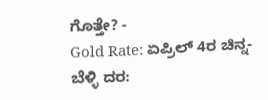ಗೊತ್ತೇ? -
Gold Rate: ಏಪ್ರಿಲ್ 4ರ ಚಿನ್ನ-ಬೆಳ್ಳಿ ದರ: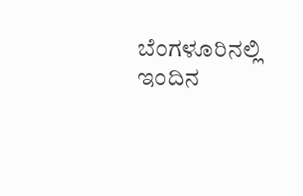ಬೆಂಗಳೂರಿನಲ್ಲಿ ಇಂದಿನ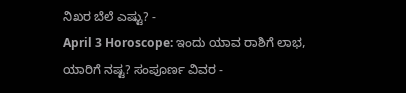ನಿಖರ ಬೆಲೆ ಎಷ್ಟು? -
April 3 Horoscope: ಇಂದು ಯಾವ ರಾಶಿಗೆ ಲಾಭ, ಯಾರಿಗೆ ನಷ್ಟ? ಸಂಪೂರ್ಣ ವಿವರ -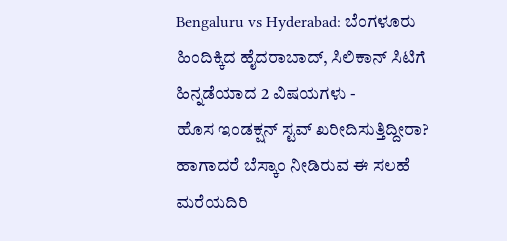Bengaluru vs Hyderabad: ಬೆಂಗಳೂರು ಹಿಂದಿಕ್ಕಿದ ಹೈದರಾಬಾದ್, ಸಿಲಿಕಾನ್ ಸಿಟಿಗೆ ಹಿನ್ನಡೆಯಾದ 2 ವಿಷಯಗಳು -
ಹೊಸ ಇಂಡಕ್ಷನ್ ಸ್ಟವ್ ಖರೀದಿಸುತ್ತಿದ್ದೀರಾ? ಹಾಗಾದರೆ ಬೆಸ್ಕಾಂ ನೀಡಿರುವ ಈ ಸಲಹೆ ಮರೆಯದಿರಿ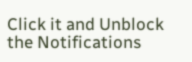Click it and Unblock the Notifications